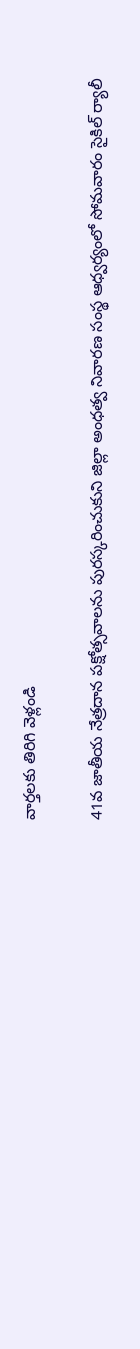వార్తలకు తిరిగి వెళ్లండి

41వ జాతీయ నేత్రదాన పక్షోత్సవాలను పురస్కరించుకుని జిల్లా అంధత్వ నివారణ సంస్థ ఆధ్వర్యంలో సోమవారం సైకిల్ ర్యాలీ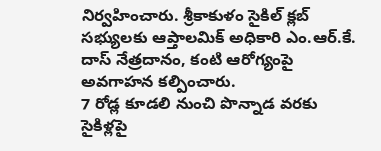నిర్వహించారు. శ్రీకాకుళం సైకిల్ క్లబ్ సభ్యులకు ఆప్తాలమిక్ అధికారి ఎం.ఆర్.కే. దాస్ నేత్రదానం, కంటి ఆరోగ్యంపై అవగాహన కల్పించారు.
7 రోడ్ల కూడలి నుంచి పొన్నాడ వరకు సైకిళ్లపై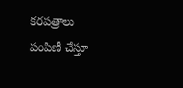కరపత్రాలు పంపిణీ చేస్తూ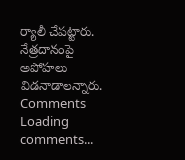ర్యాలీ చేపట్టారు. నేత్రదానంపై అపోహలు విడనాడాలన్నారు.
Comments
Loading comments...